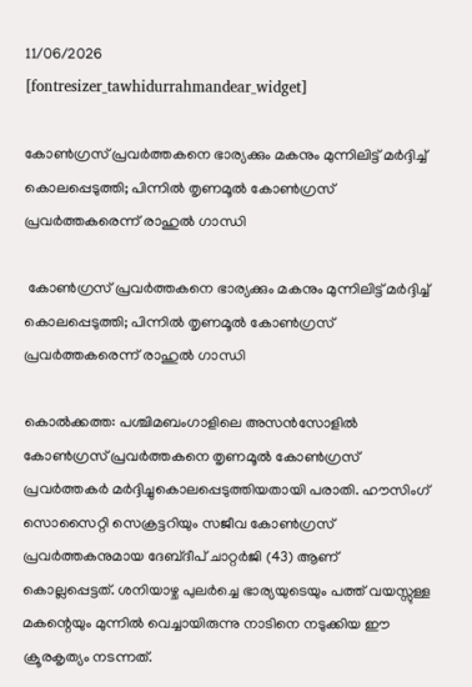11/06/2026
[fontresizer_tawhidurrahmandear_widget]

കോൺഗ്രസ് പ്രവർത്തകനെ ഭാര്യക്കും മകനും മുന്നിലിട്ട് മർദ്ദിച്ച് കൊലപ്പെടുത്തി; പിന്നിൽ തൃണമൂൽ കോൺഗ്രസ് പ്രവർത്തകരെന്ന് രാഹുൽ ഗാന്ധി

 കോൺഗ്രസ് പ്രവർത്തകനെ ഭാര്യക്കും മകനും മുന്നിലിട്ട് മർദ്ദിച്ച് കൊലപ്പെടുത്തി; പിന്നിൽ തൃണമൂൽ കോൺഗ്രസ് പ്രവർത്തകരെന്ന് രാഹുൽ ഗാന്ധി

കൊൽക്കത്ത: പശ്ചിമബംഗാളിലെ അസൻസോളിൽ കോൺഗ്രസ് പ്രവർത്തകനെ തൃണമൂൽ കോൺഗ്രസ് പ്രവർത്തകർ മർദ്ദിച്ചുകൊലപ്പെടുത്തിയതായി പരാതി. ഹൗസിംഗ് സൊസൈറ്റി സെക്രട്ടറിയും സജീവ കോൺഗ്രസ് പ്രവർത്തകനുമായ ദേബ്‌ദീപ് ചാറ്റർജി (43) ആണ് കൊല്ലപ്പെട്ടത്. ശനിയാഴ്ച പുലർച്ചെ ഭാര്യയുടെയും പത്ത് വയസ്സുള്ള മകന്റെയും മുന്നിൽ വെച്ചായിരുന്നു നാടിനെ നടുക്കിയ ഈ ക്രൂരകൃത്യം നടന്നത്.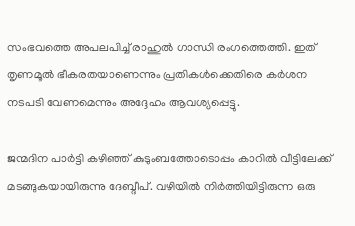സംഭവത്തെ അപലപിച്ച് രാഹുൽ ഗാന്ധി രംഗത്തെത്തി. ഇത് തൃണമൂൽ ഭീകരതയാണെന്നും പ്രതികൾക്കെതിരെ കർശന നടപടി വേണമെന്നും അദ്ദേഹം ആവശ്യപ്പെട്ടു.

ജന്മദിന പാർട്ടി കഴിഞ്ഞ് കുടുംബത്തോടൊപ്പം കാറിൽ വീട്ടിലേക്ക് മടങ്ങുകയായിരുന്നു ദേബ്ദീപ്. വഴിയിൽ നിർത്തിയിട്ടിരുന്ന ഒരു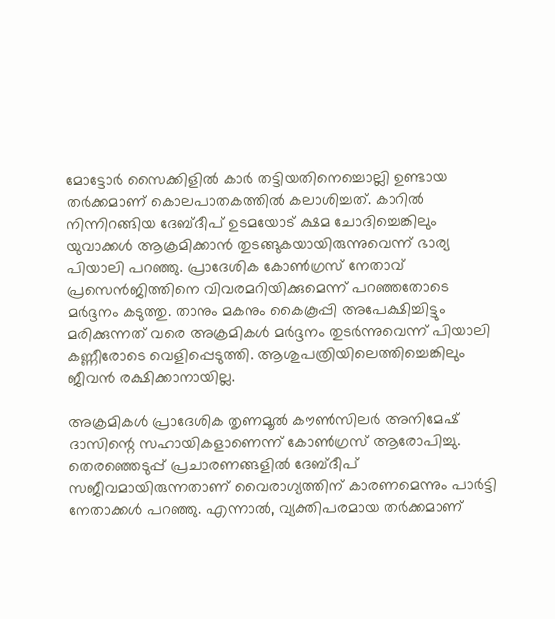മോട്ടോർ സൈക്കിളിൽ കാർ തട്ടിയതിനെച്ചൊല്ലി ഉണ്ടായ തർക്കമാണ് കൊലപാതകത്തിൽ കലാശിച്ചത്. കാറിൽ നിന്നിറങ്ങിയ ദേബ്ദീപ് ഉടമയോട് ക്ഷമ ചോദിച്ചെങ്കിലും യുവാക്കൾ ആക്രമിക്കാൻ തുടങ്ങുകയായിരുന്നുവെന്ന് ഭാര്യ പിയാലി പറഞ്ഞു. പ്രാദേശിക കോൺഗ്രസ് നേതാവ് പ്രസെൻജിത്തിനെ വിവരമറിയിക്കുമെന്ന് പറഞ്ഞതോടെ മർദ്ദനം കടുത്തു. താനും മകനും കൈകൂപ്പി അപേക്ഷിച്ചിട്ടും മരിക്കുന്നത് വരെ അക്രമികൾ മർദ്ദനം തുടർന്നുവെന്ന് പിയാലി കണ്ണീരോടെ വെളിപ്പെടുത്തി. ആശുപത്രിയിലെത്തിച്ചെങ്കിലും ജീവൻ രക്ഷിക്കാനായില്ല.

അക്രമികൾ പ്രാദേശിക തൃണമൂൽ കൗൺസിലർ അനിമേഷ് ദാസിന്റെ സഹായികളാണെന്ന് കോൺഗ്രസ് ആരോപിച്ചു. തെരഞ്ഞെടുപ്പ് പ്രചാരണങ്ങളിൽ ദേബ്ദീപ് സജീവമായിരുന്നതാണ് വൈരാഗ്യത്തിന് കാരണമെന്നും പാർട്ടി നേതാക്കൾ പറഞ്ഞു. എന്നാൽ, വ്യക്തിപരമായ തർക്കമാണ്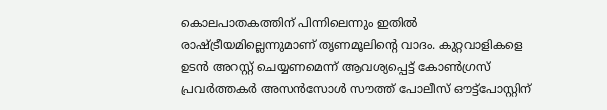കൊലപാതകത്തിന് പിന്നിലെന്നും ഇതിൽ രാഷ്ട്രീയമില്ലെന്നുമാണ് തൃണമൂലിന്റെ വാദം. കുറ്റവാളികളെ ഉടൻ അറസ്റ്റ് ചെയ്യണമെന്ന് ആവശ്യപ്പെട്ട് കോൺഗ്രസ് പ്രവർത്തകർ അസൻസോൾ സൗത്ത് പോലീസ് ഔട്ട്പോസ്റ്റിന്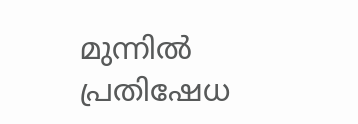മുന്നിൽ പ്രതിഷേധ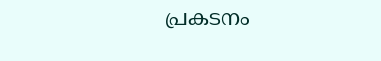പ്രകടനം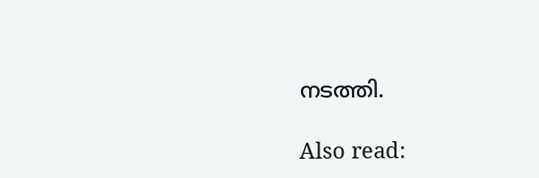നടത്തി.

Also read: